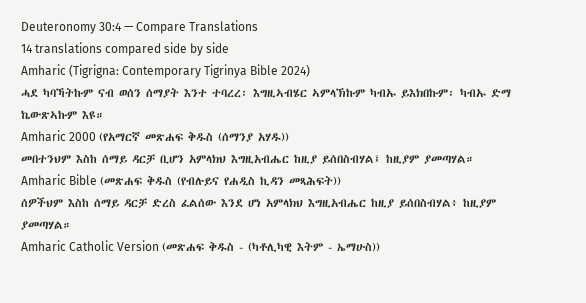Deuteronomy 30:4 — Compare Translations
14 translations compared side by side
Amharic (Tigrigna: Contemporary Tigrinya Bible 2024)
ሓደ ካባኻትኩም ናብ ወሰን ሰማያት እንተ ተባረረ፡ እግዚኣብሄር ኣምላኽኩም ካብኡ ይእክበኩም፡ ካብኡ ድማ ኬውጽኣኩም እዩ።
Amharic 2000 (የአማርኛ መጽሐፍ ቅዱስ (ሰማንያ አሃዱ))
መበተንህም እስከ ሰማይ ዳርቻ ቢሆን አምላክህ እግዚአብሔር ከዚያ ይሰበስብሃል፤ ከዚያም ያመጣሃል።
Amharic Bible (መጽሐፍ ቅዱስ (የብሉይና የሐዲስ ኪዳን መጻሕፍት))
ሰዎችህም እስከ ሰማይ ዳርቻ ድረስ ፈልሰው እንደ ሆነ አምላክህ እግዚአብሔር ከዚያ ይሰበስብሃል፥ ከዚያም ያመጣሃል።
Amharic Catholic Version (መጽሐፍ ቅዱስ - (ካቶሊካዊ እትም - ኤማሁስ))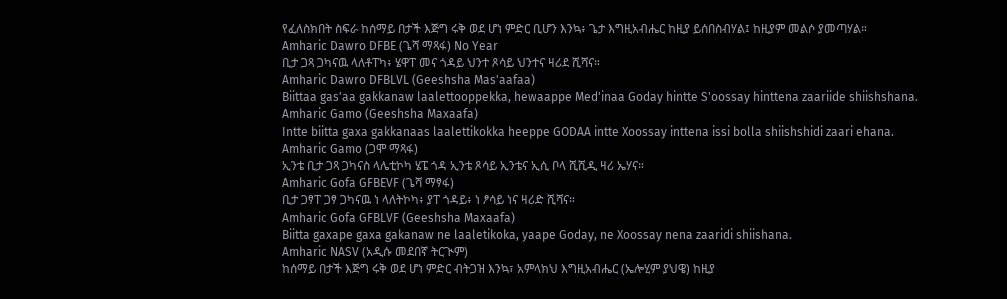የፈለስክበት ስፍራ ከሰማይ በታች እጅግ ሩቅ ወደ ሆነ ምድር ቢሆን እንኳ፥ ጌታ እግዚአብሔር ከዚያ ይሰበስብሃል፤ ከዚያም መልሶ ያመጣሃል።
Amharic Dawro DFBE (ጌሻ ማጻፋ) No Year
ቢታ ጋጻ ጋካናዉ ላለቶፐካ፥ ሄዋፐ መና ጎዳይ ህንተ ጾሳይ ህንተና ዛሪደ ሺሻና።
Amharic Dawro DFBLVL (Geeshsha Mas'aafaa)
Biittaa gas'aa gakkanaw laalettooppekka, hewaappe Med'inaa Goday hintte S'oossay hinttena zaariide shiishshana.
Amharic Gamo (Geeshsha Maxaafa)
Intte biitta gaxa gakkanaas laalettikokka heeppe GODAA intte Xoossay inttena issi bolla shiishshidi zaari ehana.
Amharic Gamo (ጋሞ ማጻፋ)
ኢንቴ ቢታ ጋጻ ጋካናስ ላሌቲኮካ ሄፔ ጎዳ ኢንቴ ጾሳይ ኢንቴና ኢሲ ቦላ ሺሺዲ ዛሪ ኤሃና።
Amharic Gofa GFBEVF (ጌሻ ማፃፋ)
ቢታ ጋፃፐ ጋፃ ጋካናዉ ነ ላለትኮካ፥ ያፐ ጎዳይ፥ ነ ፆሳይ ነና ዛሪድ ሺሻና።
Amharic Gofa GFBLVF (Geeshsha Maxaafa)
Biitta gaxape gaxa gakanaw ne laaletikoka, yaape Goday, ne Xoossay nena zaaridi shiishana.
Amharic NASV (አዲሱ መደበኛ ትርጒም)
ከሰማይ በታች እጅግ ሩቅ ወደ ሆነ ምድር ብትጋዝ እንኳ፣ አምላክህ እግዚአብሔር (ኤሎሂም ያህዌ) ከዚያ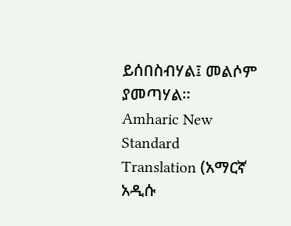ይሰበስብሃል፤ መልሶም ያመጣሃል።
Amharic New Standard Translation (አማርኛ አዲሱ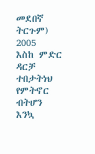መደበኛ ትርጉም) 2005
እስከ ምድር ዳርቻ ተበታትነህ የምትኖር ብትሆን እንኳ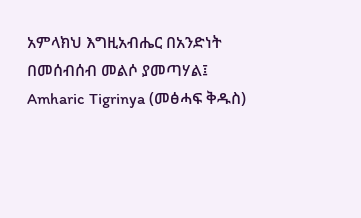አምላክህ እግዚአብሔር በአንድነት በመሰብሰብ መልሶ ያመጣሃል፤
Amharic Tigrinya (መፅሓፍ ቅዱስ)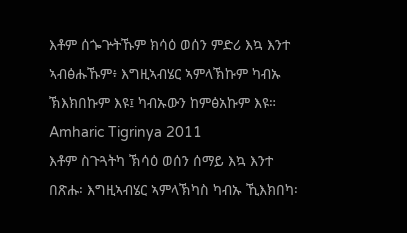እቶም ሰጐጕትኹም ክሳዕ ወሰን ምድሪ እኳ እንተ ኣብፅሑኹም፥ እግዚኣብሄር ኣምላኽኩም ካብኡ ኽእክበኩም እዩ፤ ካብኡውን ከምፅአኩም እዩ።
Amharic Tigrinya 2011
እቶም ስጉጓትካ ኽሳዕ ወሰን ሰማይ እኳ እንተ በጽሑ፡ እግዚኣብሄር ኣምላኽካስ ካብኡ ኺእክበካ፡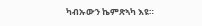ካብኡውን ኬምጽኣካ እዩ።